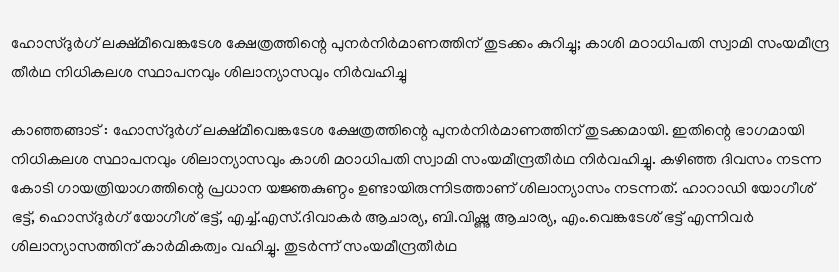ഹോസ്ദുര്‍ഗ് ലക്ഷ്മീവെങ്കടേശ ക്ഷേത്രത്തിന്റെ പുനര്‍നിര്‍മാണത്തിന് തുടക്കം കുറിച്ചു; കാശി മഠാധിപതി സ്വാമി സംയമീന്ദ്ര തീര്‍ഥ നിധികലശ സ്ഥാപനവും ശിലാന്യാസവും നിര്‍വഹിച്ചു

കാഞ്ഞങ്ങാട് : ഹോസ്ദുര്‍ഗ് ലക്ഷ്മീവെങ്കടേശ ക്ഷേത്രത്തിന്റെ പുനര്‍നിര്‍മാണത്തിന് തുടക്കമായി. ഇതിന്റെ ഭാഗമായി നിധികലശ സ്ഥാപനവും ശിലാന്യാസവും കാശി മഠാധിപതി സ്വാമി സംയമീന്ദ്രതീര്‍ഥ നിര്‍വഹിച്ചു. കഴിഞ്ഞ ദിവസം നടന്ന കോടി ഗായത്രിയാഗത്തിന്റെ പ്രധാന യജ്ഞകുണ്ഠം ഉണ്ടായിരുന്നിടത്താണ് ശിലാന്യാസം നടന്നത്. ഹാറാഡി യോഗീശ് ഭട്ട്, ഹൊസ്ദുര്‍ഗ് യോഗീശ് ഭട്ട്, എച്ച്.എസ്.ദിവാകര്‍ ആചാര്യ, ബി.വിഷ്ണു ആചാര്യ, എം.വെങ്കടേശ് ഭട്ട് എന്നിവര്‍ ശിലാന്യാസത്തിന് കാര്‍മികത്വം വഹിച്ചു. തുടര്‍ന്ന് സംയമീന്ദ്രതീര്‍ഥ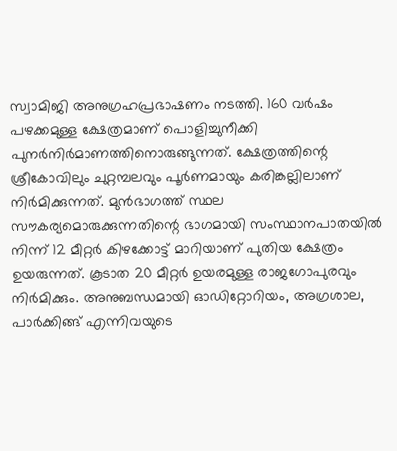സ്വാമിജി അനുഗ്രഹപ്രഭാഷണം നടത്തി. 160 വര്‍ഷം പഴക്കമുള്ള ക്ഷേത്രമാണ് പൊളിച്ചുനീക്കി പുനര്‍നിര്‍മാണത്തിനൊരുങ്ങുന്നത്. ക്ഷേത്രത്തിന്റെ ശ്രീകോവിലും ചുറ്റമ്പലവും പൂര്‍ണമായും കരിങ്കല്ലിലാണ് നിര്‍മിക്കുന്നത്. മുന്‍ഭാഗത്ത് സ്ഥല സൗകര്യമൊരുക്കുന്നതിന്റെ ഭാഗമായി സംസ്ഥാനപാതയില്‍ നിന്ന് 12 മീറ്റര്‍ കിഴക്കോട്ട് മാറിയാണ് പുതിയ ക്ഷേത്രം ഉയരുന്നത്. കൂടാത 20 മീറ്റര്‍ ഉയരമുള്ള രാജഗോപുരവും നിര്‍മിക്കും. അനുബന്ധമായി ഓഡിറ്റോറിയം, അഗ്രശാല, പാര്‍ക്കിങ്ങ് എന്നിവയുടെ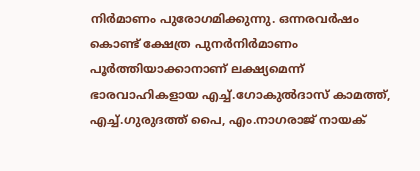നിര്‍മാണം പുരോഗമിക്കുന്നു. ഒന്നരവര്‍ഷം കൊണ്ട് ക്ഷേത്ര പുനര്‍നിര്‍മാണം പൂര്‍ത്തിയാക്കാനാണ് ലക്ഷ്യമെന്ന് ഭാരവാഹികളായ എച്ച്.ഗോകുല്‍ദാസ് കാമത്ത്, എച്ച്.ഗുരുദത്ത് പൈ, എം.നാഗരാജ് നായക്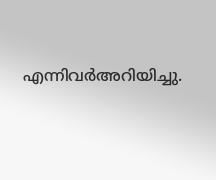എന്നിവര്‍അറിയിച്ചു.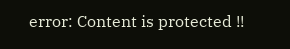error: Content is protected !!